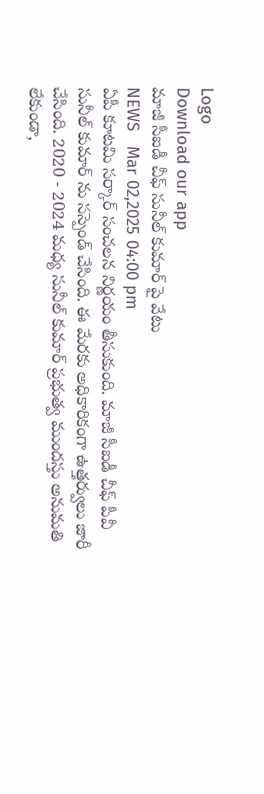Logo
Download our app
మాజీ సీఐడీ చీఫ్ సునీల్ కుమార్ పై వేటు
NEWS   Mar 02,2025 04:00 pm
ఏపీ కూట‌మి స‌ర్కార్ సంచ‌ల‌న నిర్ణ‌యం తీసుకుంది. మాజీ సీఐడీ చీఫ్ పీవీ సునీల్ కుమార్ ను స‌స్పెండ్ చేసింది. ఈ మేర‌కు అధికారికంగా ఉత్త‌ర్వులు జారీ చేసింది. 2020 - 2024 మధ్య సునీల్ కుమార్ ప్రభుత్వ ముందస్తు అనుమతి లేకుండా,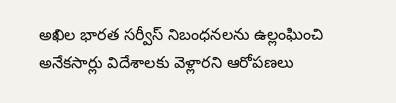అఖిల భారత సర్వీస్ నిబంధనలను ఉల్లంఘించి అనేకసార్లు విదేశాలకు వెళ్లారని ఆరోప‌ణ‌లు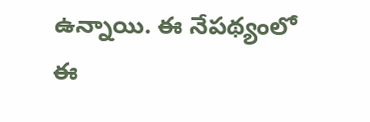ఉన్నాయి. ఈ నేపథ్యంలో ఈ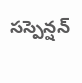సస్పెన్షన్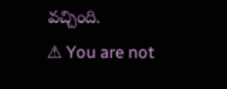వచ్చింది.
⚠ You are not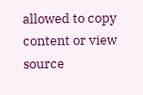allowed to copy content or view source